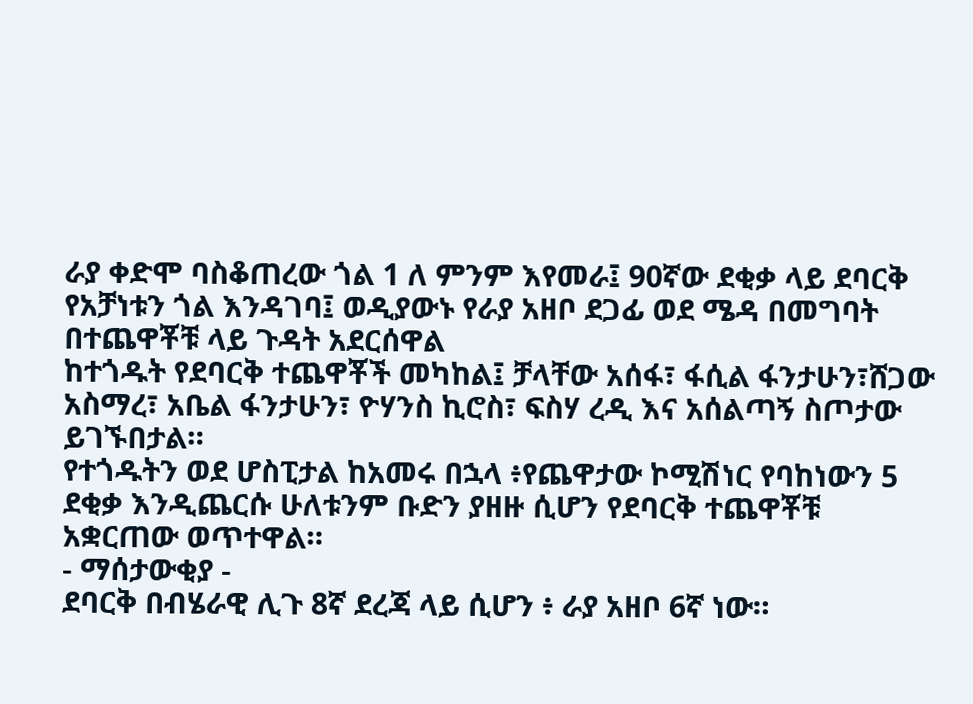ራያ ቀድሞ ባስቆጠረው ጎል 1 ለ ምንም እየመራ፤ 90ኛው ደቂቃ ላይ ደባርቅ የአቻነቱን ጎል እንዳገባ፤ ወዲያውኑ የራያ አዘቦ ደጋፊ ወደ ሜዳ በመግባት በተጨዋቾቹ ላይ ጉዳት አደርሰዋል
ከተጎዱት የደባርቅ ተጨዋቾች መካከል፤ ቻላቸው አሰፋ፣ ፋሲል ፋንታሁን፣ሸጋው አስማረ፣ አቤል ፋንታሁን፣ ዮሃንስ ኪሮስ፣ ፍስሃ ረዲ እና አሰልጣኝ ስጦታው ይገኙበታል።
የተጎዱትን ወደ ሆስፒታል ከአመሩ በኋላ ፥የጨዋታው ኮሚሽነር የባከነውን 5 ደቂቃ እንዲጨርሱ ሁለቱንም ቡድን ያዘዙ ሲሆን የደባርቅ ተጨዋቾቹ አቋርጠው ወጥተዋል።
- ማሰታውቂያ -
ደባርቅ በብሄራዊ ሊጉ 8ኛ ደረጃ ላይ ሲሆን ፥ ራያ አዘቦ 6ኛ ነው።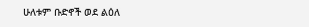ሁለቱም ቡድኖች ወደ ልዕለ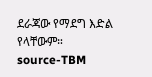ደራጃው የማደግ እድል የላቸውም።
source-TBM